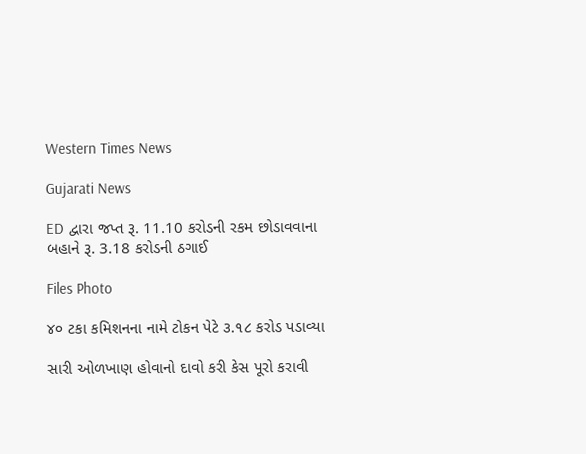Western Times News

Gujarati News

ED દ્વારા જપ્ત રૂ. 11.10 કરોડની રકમ છોડાવવાના બહાને રૂ. 3.18 કરોડની ઠગાઈ

Files Photo

૪૦ ટકા કમિશનના નામે ટોકન પેટે ૩.૧૮ કરોડ પડાવ્યા

સારી ઓળખાણ હોવાનો દાવો કરી કેસ પૂરો કરાવી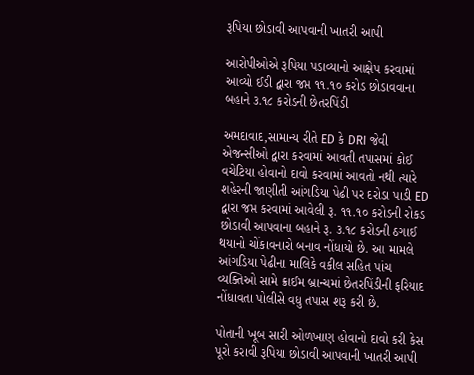રૂપિયા છોડાવી આપવાની ખાતરી આપી

આરોપીઓએ રૂપિયા પડાવ્યાનો આક્ષેપ કરવામાં આવ્યો ઈડી દ્વારા જપ્ત ૧૧.૧૦ કરોડ છોડાવવાના બહાને ૩.૧૮ કરોડની છેતરપિંડી

અમદાવાદ,સામાન્ય રીતે ED કે DRI જેવી એજન્સીઓ દ્વારા કરવામાં આવતી તપાસમાં કોઈ વચેટિયા હોવાનો દાવો કરવામાં આવતો નથી ત્યારે શહેરની જાણીતી આંગડિયા પેઢી પર દરોડા પાડી ED દ્વારા જપ્ત કરવામાં આવેલી રૂ. ૧૧.૧૦ કરોડની રોકડ છોડાવી આપવાના બહાને રૂ. ૩.૧૮ કરોડની ઠગાઈ થયાનો ચોંકાવનારો બનાવ નોંધાયો છે. આ મામલે આંગડિયા પેઢીના માલિકે વકીલ સહિત પાંચ વ્યક્તિઓ સામે ક્રાઈમ બ્રાન્ચમાં છેતરપિંડીની ફરિયાદ નોંધાવતા પોલીસે વધુ તપાસ શરૂ કરી છે.

પોતાની ખૂબ સારી ઓળખાણ હોવાનો દાવો કરી કેસ પૂરો કરાવી રૂપિયા છોડાવી આપવાની ખાતરી આપી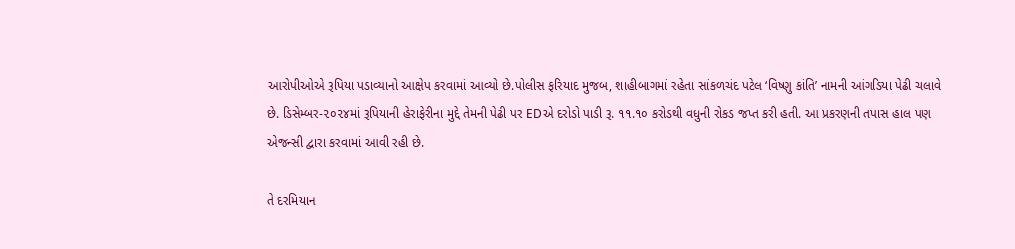આરોપીઓએ રૂપિયા પડાવ્યાનો આક્ષેપ કરવામાં આવ્યો છે.પોલીસ ફરિયાદ મુજબ, શાહીબાગમાં રહેતા સાંકળચંદ પટેલ ‘વિષ્ણુ કાંતિ’ નામની આંગડિયા પેઢી ચલાવે છે. ડિસેમ્બર-૨૦૨૪માં રૂપિયાની હેરાફેરીના મુદ્દે તેમની પેઢી પર EDએ દરોડો પાડી રૂ. ૧૧.૧૦ કરોડથી વધુની રોકડ જપ્ત કરી હતી. આ પ્રકરણની તપાસ હાલ પણ એજન્સી દ્વારા કરવામાં આવી રહી છે.

તે દરમિયાન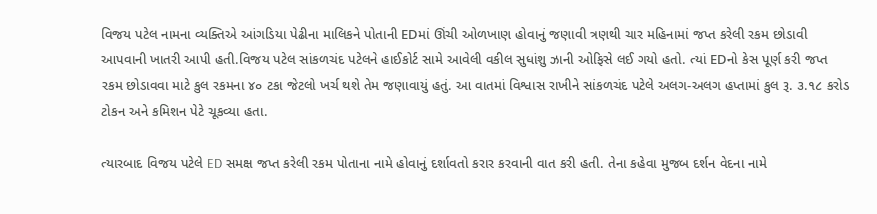વિજય પટેલ નામના વ્યક્તિએ આંગડિયા પેઢીના માલિકને પોતાની EDમાં ઊંચી ઓળખાણ હોવાનું જણાવી ત્રણથી ચાર મહિનામાં જપ્ત કરેલી રકમ છોડાવી આપવાની ખાતરી આપી હતી.વિજય પટેલ સાંકળચંદ પટેલને હાઈકોર્ટ સામે આવેલી વકીલ સુધાંશુ ઝાની ઓફિસે લઈ ગયો હતો. ત્યાં EDનો કેસ પૂર્ણ કરી જપ્ત રકમ છોડાવવા માટે કુલ રકમના ૪૦ ટકા જેટલો ખર્ચ થશે તેમ જણાવાયું હતું. આ વાતમાં વિશ્વાસ રાખીને સાંકળચંદ પટેલે અલગ-અલગ હપ્તામાં કુલ રૂ. ૩.૧૮ કરોડ ટોકન અને કમિશન પેટે ચૂકવ્યા હતા.

ત્યારબાદ વિજય પટેલે ED સમક્ષ જપ્ત કરેલી રકમ પોતાના નામે હોવાનું દર્શાવતો કરાર કરવાની વાત કરી હતી. તેના કહેવા મુજબ દર્શન વેદના નામે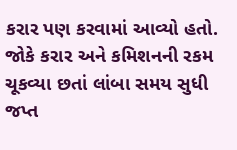કરાર પણ કરવામાં આવ્યો હતો. જોકે કરાર અને કમિશનની રકમ ચૂકવ્યા છતાં લાંબા સમય સુધી જપ્ત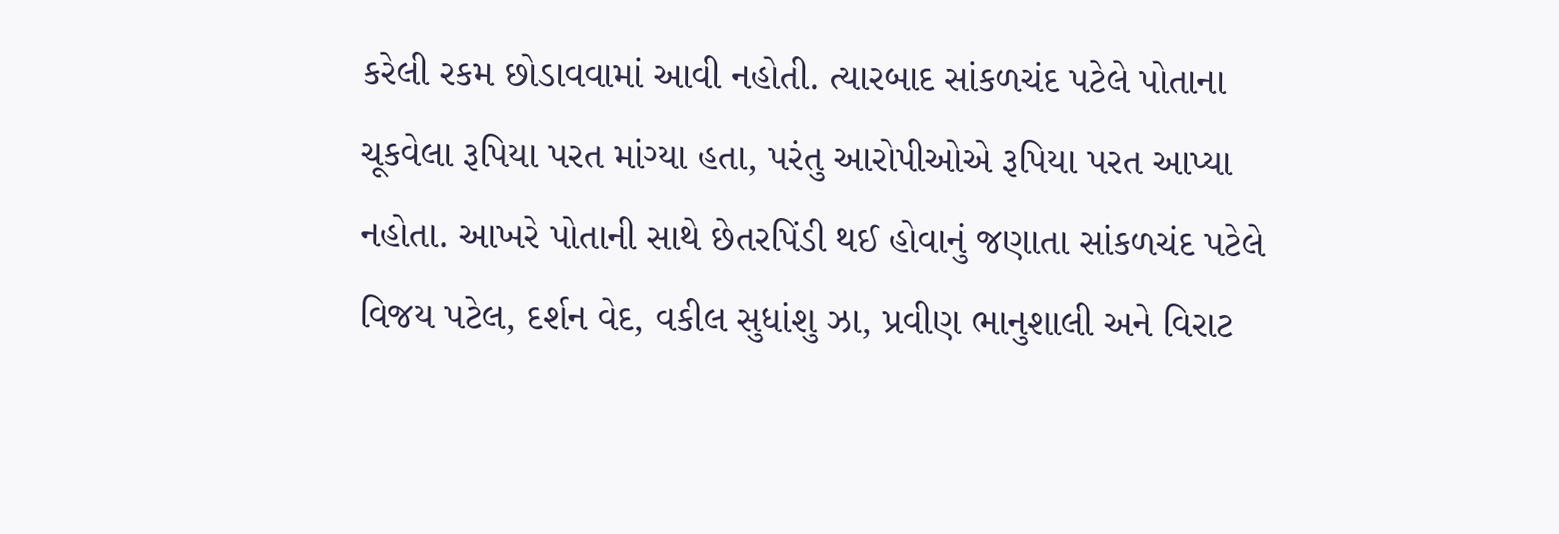કરેલી રકમ છોડાવવામાં આવી નહોતી. ત્યારબાદ સાંકળચંદ પટેલે પોતાના ચૂકવેલા રૂપિયા પરત માંગ્યા હતા, પરંતુ આરોપીઓએ રૂપિયા પરત આપ્યા નહોતા. આખરે પોતાની સાથે છેતરપિંડી થઈ હોવાનું જણાતા સાંકળચંદ પટેલે વિજય પટેલ, દર્શન વેદ, વકીલ સુધાંશુ ઝા, પ્રવીણ ભાનુશાલી અને વિરાટ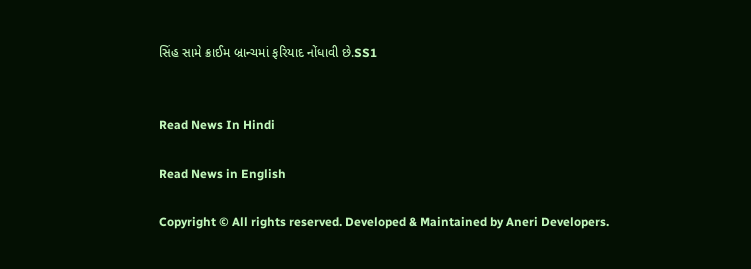સિંહ સામે ક્રાઈમ બ્રાન્ચમાં ફરિયાદ નોંધાવી છે.SS1


Read News In Hindi

Read News in English

Copyright © All rights reserved. Developed & Maintained by Aneri Developers.